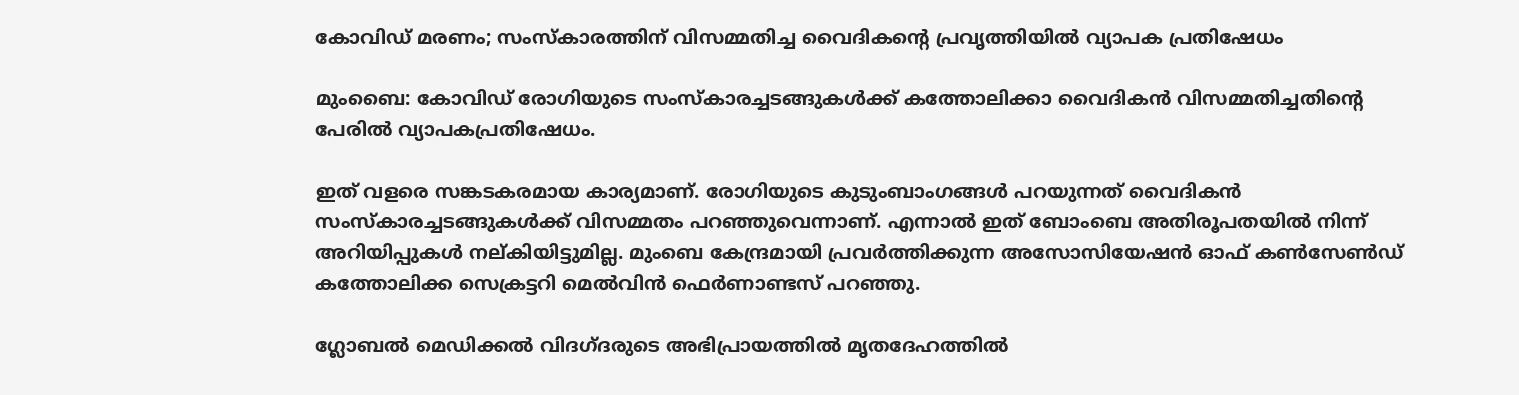കോവിഡ് മരണം; സംസ്‌കാരത്തിന് വിസമ്മതിച്ച വൈദികന്റെ പ്രവൃത്തിയില്‍ വ്യാപക പ്രതിഷേധം

മുംബൈ: കോവിഡ് രോഗിയുടെ സംസ്‌കാരച്ചടങ്ങുകള്‍ക്ക് കത്തോലിക്കാ വൈദികന്‍ വിസമ്മതിച്ചതിന്റെ പേരില്‍ വ്യാപകപ്രതിഷേധം.

ഇത് വളരെ സങ്കടകരമായ കാര്യമാണ്. രോഗിയുടെ കുടുംബാംഗങ്ങള്‍ പറയുന്നത് വൈദികന്‍ സംസ്‌കാരച്ചടങ്ങുകള്‍ക്ക് വിസമ്മതം പറഞ്ഞുവെന്നാണ്. എന്നാല്‍ ഇത് ബോംബെ അതിരൂപതയില്‍ നിന്ന് അറിയിപ്പുകള്‍ നല്കിയിട്ടുമില്ല. മുംബെ കേന്ദ്രമായി പ്രവര്‍ത്തിക്കുന്ന അസോസിയേഷന്‍ ഓഫ് കണ്‍സേണ്‍ഡ് കത്തോലിക്ക സെക്രട്ടറി മെല്‍വിന്‍ ഫെര്‍ണാണ്ടസ് പറഞ്ഞു.

ഗ്ലോബല്‍ മെഡിക്കല്‍ വിദഗ്ദരുടെ അഭിപ്രായത്തില്‍ മൃതദേഹത്തില്‍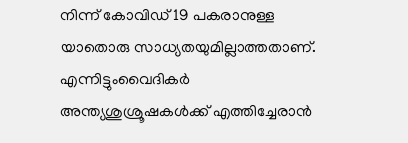നിന്ന് കോവിഡ് 19 പകരാനുള്ള യാതൊരു സാധ്യതയുമില്ലാത്തതാണ്. എന്നിട്ടുംവൈദികര്‍ അന്ത്യശുശ്രൂഷകള്‍ക്ക് എത്തിച്ചേരാന്‍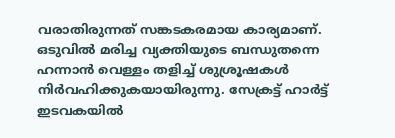വരാതിരുന്നത് സങ്കടകരമായ കാര്യമാണ്. ഒടുവില്‍ മരിച്ച വ്യക്തിയുടെ ബന്ധുതന്നെ ഹന്നാന്‍ വെള്ളം തളിച്ച് ശുശ്രൂഷകള്‍ നിര്‍വഹിക്കുകയായിരുന്നു. സേക്രട്ട് ഹാര്‍ട്ട് ഇടവകയില്‍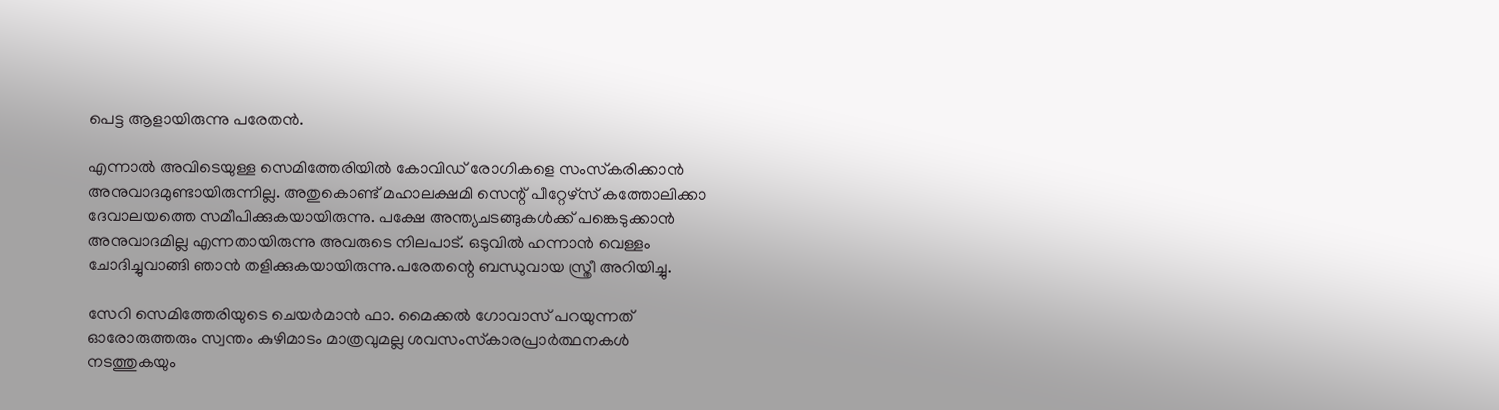പെട്ട ആളായിരുന്നു പരേതന്‍.

എന്നാല്‍ അവിടെയുള്ള സെമിത്തേരിയില്‍ കോവിഡ് രോഗികളെ സംസ്‌കരിക്കാന്‍ അനുവാദമുണ്ടായിരുന്നില്ല. അതുകൊണ്ട് മഹാലക്ഷമി സെന്റ് പീറ്റേഴ്‌സ് കത്തോലിക്കാ ദേവാലയത്തെ സമീപിക്കുകയായിരുന്നു. പക്ഷേ അന്ത്യചടങ്ങുകള്‍ക്ക് പങ്കെടുക്കാന്‍ അനുവാദമില്ല എന്നതായിരുന്നു അവരുടെ നിലപാട്. ഒടുവില്‍ ഹന്നാന്‍ വെള്ളം ചോദിച്ചുവാങ്ങി ഞാന്‍ തളിക്കുകയായിരുന്നു.പരേതന്റെ ബന്ധുവായ സ്ത്രീ അറിയിച്ചു.

സേറി സെമിത്തേരിയുടെ ചെയര്‍മാന്‍ ഫാ. മൈക്കല്‍ ഗോവാസ് പറയുന്നത് ഓരോരുത്തരും സ്വന്തം കുഴിമാടം മാത്രവുമല്ല ശവസംസ്‌കാരപ്രാര്‍ത്ഥനകള്‍ നടത്തുകയും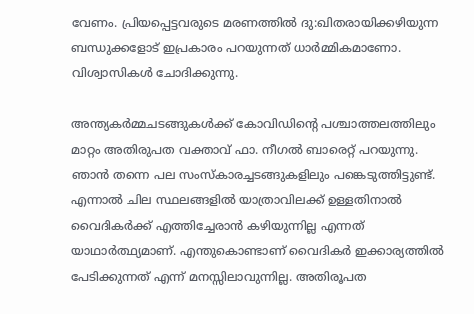വേണം. പ്രിയപ്പെട്ടവരുടെ മരണത്തില്‍ ദു:ഖിതരായിക്കഴിയുന്ന ബന്ധുക്കളോട് ഇപ്രകാരം പറയുന്നത് ധാര്‍മ്മികമാണോ. വിശ്വാസികള്‍ ചോദിക്കുന്നു.

അന്ത്യകര്‍മ്മചടങ്ങുകള്‍ക്ക് കോവിഡിന്റെ പശ്ചാത്തലത്തിലും മാറ്റം അതിരുപത വക്താവ് ഫാ. നീഗല്‍ ബാരെറ്റ് പറയുന്നു. ഞാന്‍ തന്നെ പല സംസ്‌കാരച്ചടങ്ങുകളിലും പങ്കെടുത്തിട്ടുണ്ട്. എന്നാല്‍ ചില സ്ഥലങ്ങളില്‍ യാത്രാവിലക്ക് ഉള്ളതിനാല്‍ വൈദികര്‍ക്ക് എത്തിച്ചേരാന്‍ കഴിയുന്നില്ല എന്നത് യാഥാര്‍ത്ഥ്യമാണ്. എന്തുകൊണ്ടാണ് വൈദികര്‍ ഇക്കാര്യത്തില്‍ പേടിക്കുന്നത് എന്ന് മനസ്സിലാവുന്നില്ല. അതിരൂപത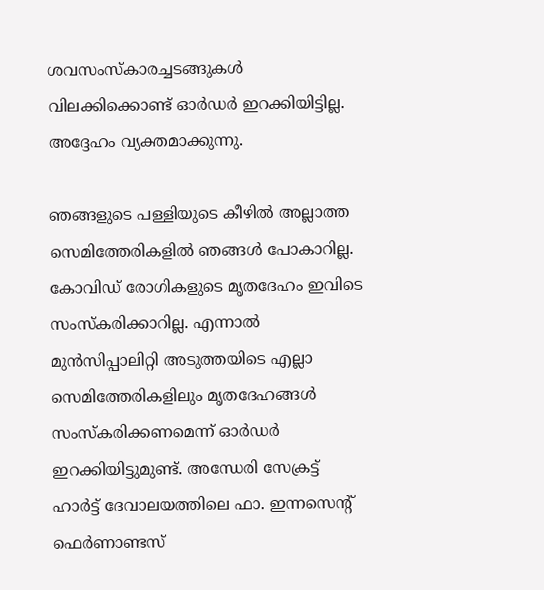ശവസംസ്‌കാരച്ചടങ്ങുകള്‍ വിലക്കിക്കൊണ്ട് ഓര്‍ഡര്‍ ഇറക്കിയിട്ടില്ല. അദ്ദേഹം വ്യക്തമാക്കുന്നു.

ഞങ്ങളുടെ പള്ളിയുടെ കീഴില്‍ അല്ലാത്ത സെമിത്തേരികളില്‍ ഞങ്ങള്‍ പോകാറില്ല. കോവിഡ് രോഗികളുടെ മൃതദേഹം ഇവിടെ സംസ്‌കരിക്കാറില്ല. എന്നാല്‍ മുന്‍സിപ്പാലിറ്റി അടുത്തയിടെ എല്ലാ സെമിത്തേരികളിലും മൃതദേഹങ്ങള്‍ സംസ്‌കരിക്കണമെന്ന് ഓര്‍ഡര്‍ ഇറക്കിയിട്ടുമുണ്ട്. അന്ധേരി സേക്രട്ട് ഹാര്‍ട്ട് ദേവാലയത്തിലെ ഫാ. ഇന്നസെന്റ് ഫെര്‍ണാണ്ടസ്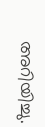അറിയിച്ചു.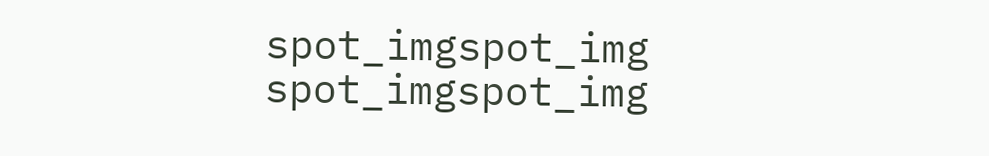spot_imgspot_img
spot_imgspot_img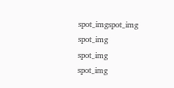spot_imgspot_img
spot_img
spot_img
spot_img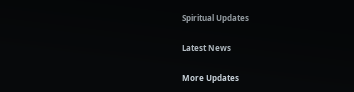Spiritual Updates

Latest News

More Updates